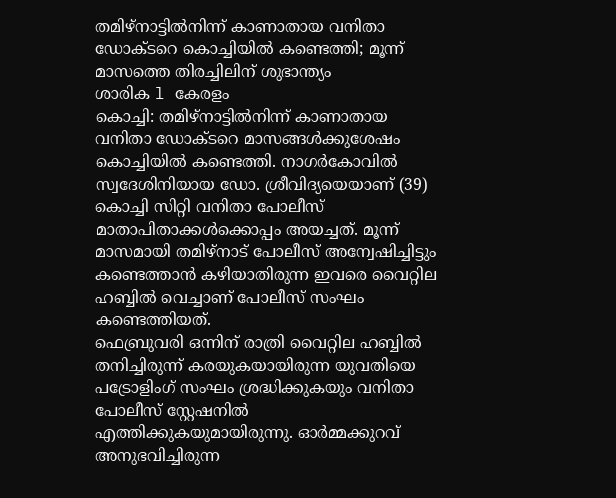തമിഴ്നാട്ടിൽനിന്ന് കാണാതായ വനിതാ ഡോക്ടറെ കൊച്ചിയിൽ കണ്ടെത്തി; മൂന്ന് മാസത്തെ തിരച്ചിലിന് ശുഭാന്ത്യം
ശാരിക l കേരളം
കൊച്ചി: തമിഴ്നാട്ടിൽനിന്ന് കാണാതായ വനിതാ ഡോക്ടറെ മാസങ്ങൾക്കുശേഷം കൊച്ചിയിൽ കണ്ടെത്തി. നാഗർകോവിൽ സ്വദേശിനിയായ ഡോ. ശ്രീവിദ്യയെയാണ് (39) കൊച്ചി സിറ്റി വനിതാ പോലീസ് മാതാപിതാക്കൾക്കൊപ്പം അയച്ചത്. മൂന്ന് മാസമായി തമിഴ്നാട് പോലീസ് അന്വേഷിച്ചിട്ടും കണ്ടെത്താൻ കഴിയാതിരുന്ന ഇവരെ വൈറ്റില ഹബ്ബിൽ വെച്ചാണ് പോലീസ് സംഘം കണ്ടെത്തിയത്.
ഫെബ്രുവരി ഒന്നിന് രാത്രി വൈറ്റില ഹബ്ബിൽ തനിച്ചിരുന്ന് കരയുകയായിരുന്ന യുവതിയെ പട്രോളിംഗ് സംഘം ശ്രദ്ധിക്കുകയും വനിതാ പോലീസ് സ്റ്റേഷനിൽ എത്തിക്കുകയുമായിരുന്നു. ഓർമ്മക്കുറവ് അനുഭവിച്ചിരുന്ന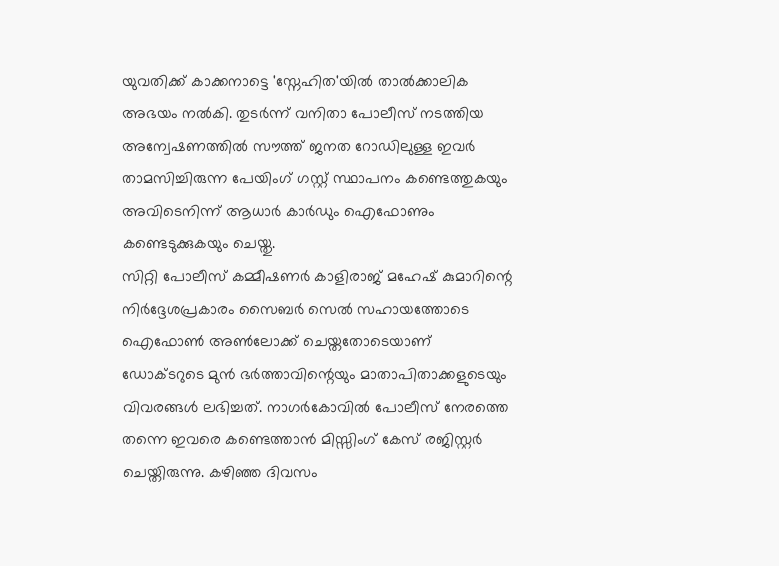യുവതിക്ക് കാക്കനാട്ടെ 'സ്നേഹിത'യിൽ താൽക്കാലിക അഭയം നൽകി. തുടർന്ന് വനിതാ പോലീസ് നടത്തിയ അന്വേഷണത്തിൽ സൗത്ത് ജനത റോഡിലുള്ള ഇവർ താമസിച്ചിരുന്ന പേയിംഗ് ഗസ്റ്റ് സ്ഥാപനം കണ്ടെത്തുകയും അവിടെനിന്ന് ആധാർ കാർഡും ഐഫോണും കണ്ടെടുക്കുകയും ചെയ്തു.
സിറ്റി പോലീസ് കമ്മീഷണർ കാളിരാജ് മഹേഷ് കുമാറിന്റെ നിർദ്ദേശപ്രകാരം സൈബർ സെൽ സഹായത്തോടെ ഐഫോൺ അൺലോക്ക് ചെയ്തതോടെയാണ് ഡോക്ടറുടെ മുൻ ഭർത്താവിന്റെയും മാതാപിതാക്കളുടെയും വിവരങ്ങൾ ലഭിച്ചത്. നാഗർകോവിൽ പോലീസ് നേരത്തെ തന്നെ ഇവരെ കണ്ടെത്താൻ മിസ്സിംഗ് കേസ് രജിസ്റ്റർ ചെയ്തിരുന്നു. കഴിഞ്ഞ ദിവസം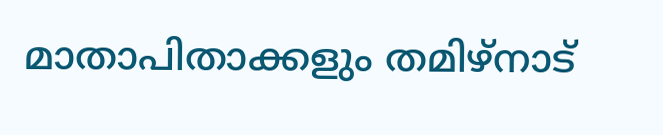മാതാപിതാക്കളും തമിഴ്നാട്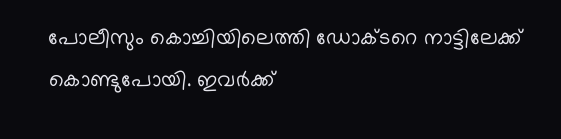പോലീസും കൊച്ചിയിലെത്തി ഡോക്ടറെ നാട്ടിലേക്ക് കൊണ്ടുപോയി. ഇവർക്ക്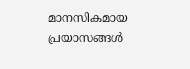മാനസികമായ പ്രയാസങ്ങൾ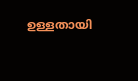ഉള്ളതായി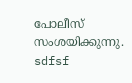പോലീസ് സംശയിക്കുന്നു.
sdfsf